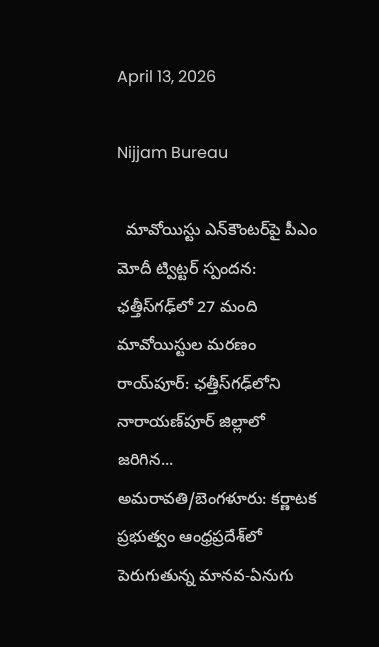April 13, 2026

Nijjam Bureau

  మావోయిస్టు ఎన్‌కౌంటర్‌పై పీఎం మోదీ ట్విట్టర్ స్పందన: ఛత్తీస్‌గఢ్‌లో 27 మంది మావోయిస్టుల మరణం రాయ్‌పూర్: ఛత్తీస్‌గఢ్‌లోని నారాయణ్‌పూర్ జిల్లాలో జరిగిన...
అమరావతి/బెంగళూరు: కర్ణాటక ప్రభుత్వం ఆంధ్రప్రదేశ్‌లో పెరుగుతున్న మానవ-ఏనుగు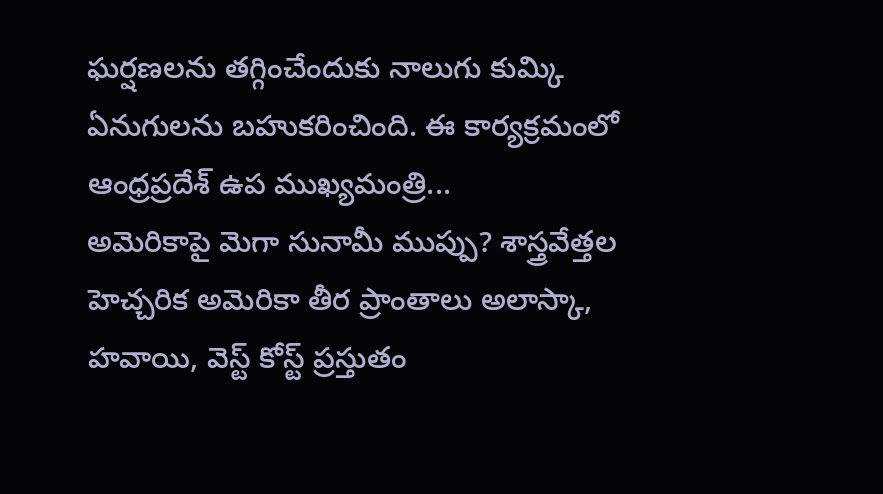ఘర్షణలను తగ్గించేందుకు నాలుగు కుమ్కి ఏనుగులను బహుకరించింది. ఈ కార్యక్రమంలో ఆంధ్రప్రదేశ్ ఉప ముఖ్యమంత్రి...
అమెరికాపై మెగా సునామీ ముప్పు? శాస్త్రవేత్తల హెచ్చరిక అమెరికా తీర ప్రాంతాలు అలాస్కా, హవాయి, వెస్ట్ కోస్ట్ ప్రస్తుతం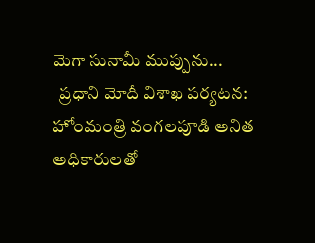మెగా సునామీ ముప్పును...
  ప్రధాని మోదీ విశాఖ పర్యటన: హోంమంత్రి వంగలపూడి అనిత అధికారులతో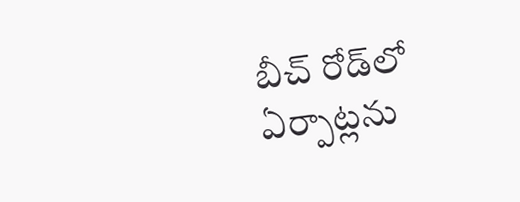బీచ్ రోడ్‌లో ఏర్పాట్లను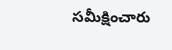సమీక్షించారు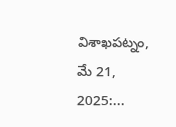విశాఖపట్నం, మే 21, 2025:...